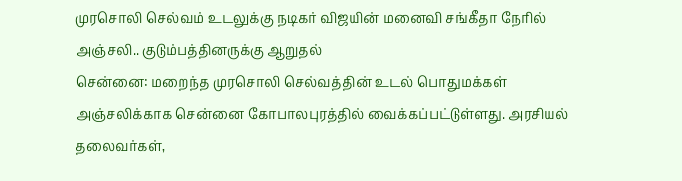முரசொலி செல்வம் உடலுக்கு நடிகர் விஜயின் மனைவி சங்கீதா நேரில் அஞ்சலி.. குடும்பத்தினருக்கு ஆறுதல்
சென்னை: மறைந்த முரசொலி செல்வத்தின் உடல் பொதுமக்கள் அஞ்சலிக்காக சென்னை கோபாலபுரத்தில் வைக்கப்பட்டுள்ளது. அரசியல் தலைவர்கள்,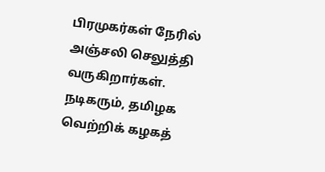பிரமுகர்கள் நேரில் அஞ்சலி செலுத்தி வருகிறார்கள். நடிகரும், தமிழக வெற்றிக் கழகத்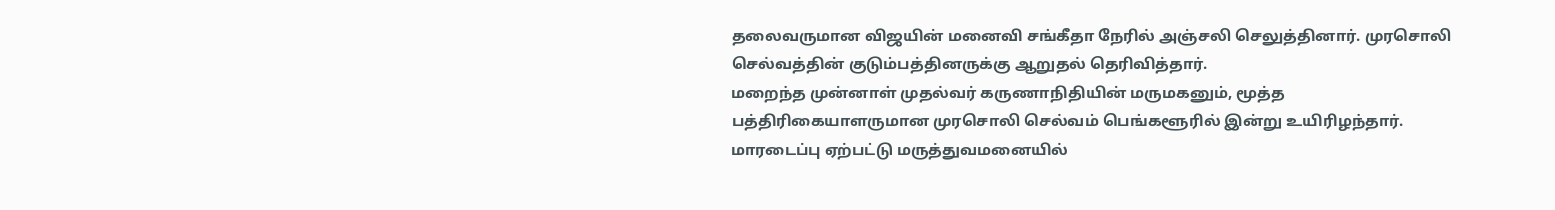தலைவருமான விஜயின் மனைவி சங்கீதா நேரில் அஞ்சலி செலுத்தினார். முரசொலி செல்வத்தின் குடும்பத்தினருக்கு ஆறுதல் தெரிவித்தார்.
மறைந்த முன்னாள் முதல்வர் கருணாநிதியின் மருமகனும், மூத்த பத்திரிகையாளருமான முரசொலி செல்வம் பெங்களூரில் இன்று உயிரிழந்தார். மாரடைப்பு ஏற்பட்டு மருத்துவமனையில்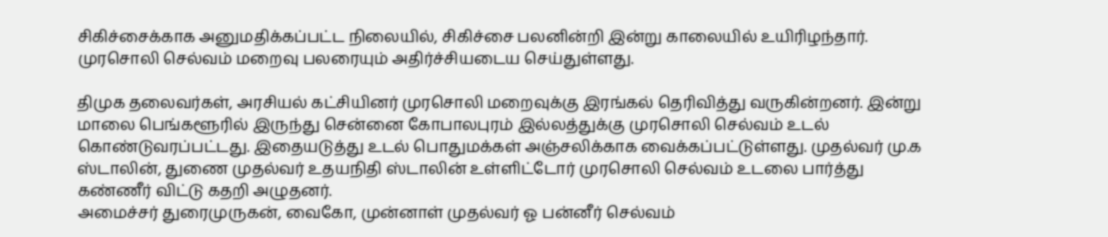சிகிச்சைக்காக அனுமதிக்கப்பட்ட நிலையில், சிகிச்சை பலனின்றி இன்று காலையில் உயிரிழந்தார். முரசொலி செல்வம் மறைவு பலரையும் அதிர்ச்சியடைய செய்துள்ளது.

திமுக தலைவர்கள், அரசியல் கட்சியினர் முரசொலி மறைவுக்கு இரங்கல் தெரிவித்து வருகின்றனர். இன்று மாலை பெங்களூரில் இருந்து சென்னை கோபாலபுரம் இல்லத்துக்கு முரசொலி செல்வம் உடல் கொண்டுவரப்பட்டது. இதையடுத்து உடல் பொதுமக்கள் அஞ்சலிக்காக வைக்கப்பட்டுள்ளது. முதல்வர் மு.க ஸ்டாலின், துணை முதல்வர் உதயநிதி ஸ்டாலின் உள்ளிட்டோர் முரசொலி செல்வம் உடலை பார்த்து கண்ணீர் விட்டு கதறி அழுதனர்.
அமைச்சர் துரைமுருகன், வைகோ, முன்னாள் முதல்வர் ஓ பன்னீர் செல்வம்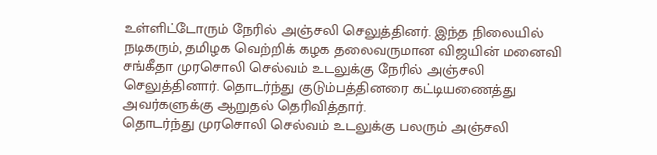உள்ளிட்டோரும் நேரில் அஞ்சலி செலுத்தினர். இந்த நிலையில் நடிகரும், தமிழக வெற்றிக் கழக தலைவருமான விஜயின் மனைவி சங்கீதா முரசொலி செல்வம் உடலுக்கு நேரில் அஞ்சலி செலுத்தினார். தொடர்ந்து குடும்பத்தினரை கட்டியணைத்து அவர்களுக்கு ஆறுதல் தெரிவித்தார்.
தொடர்ந்து முரசொலி செல்வம் உடலுக்கு பலரும் அஞ்சலி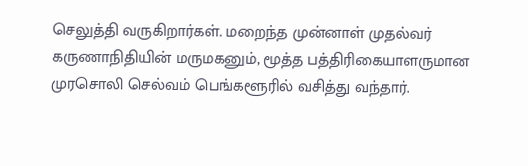செலுத்தி வருகிறார்கள். மறைந்த முன்னாள் முதல்வர் கருணாநிதியின் மருமகனும், மூத்த பத்திரிகையாளருமான முரசொலி செல்வம் பெங்களூரில் வசித்து வந்தார்.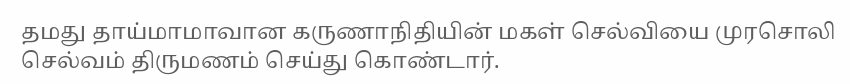தமது தாய்மாமாவான கருணாநிதியின் மகள் செல்வியை முரசொலி செல்வம் திருமணம் செய்து கொண்டார்.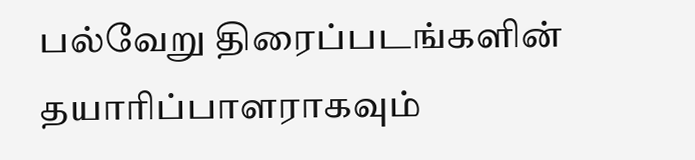பல்வேறு திரைப்படங்களின் தயாரிப்பாளராகவும்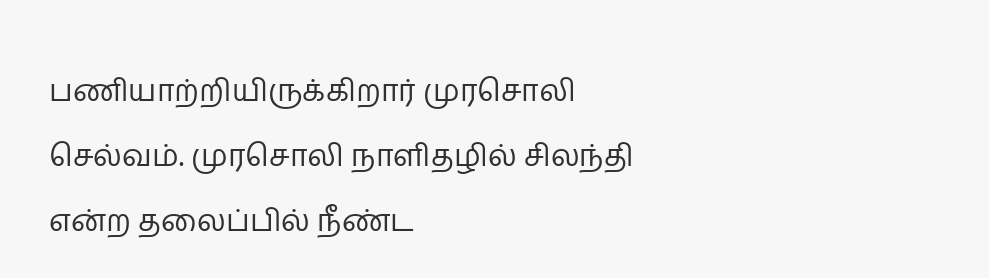பணியாற்றியிருக்கிறார் முரசொலி செல்வம். முரசொலி நாளிதழில் சிலந்தி என்ற தலைப்பில் நீண்ட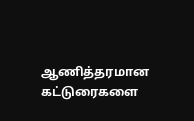ஆணித்தரமான கட்டுரைகளை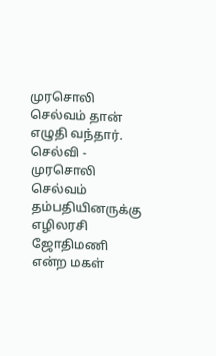முரசொலி செல்வம் தான் எழுதி வந்தார். செல்வி - முரசொலி செல்வம் தம்பதியினருக்கு எழிலரசி ஜோதிமணி என்ற மகள்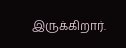இருக்கிறார்.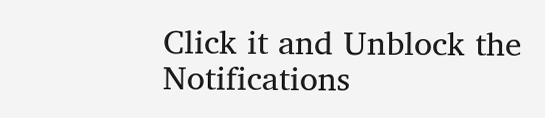Click it and Unblock the Notifications